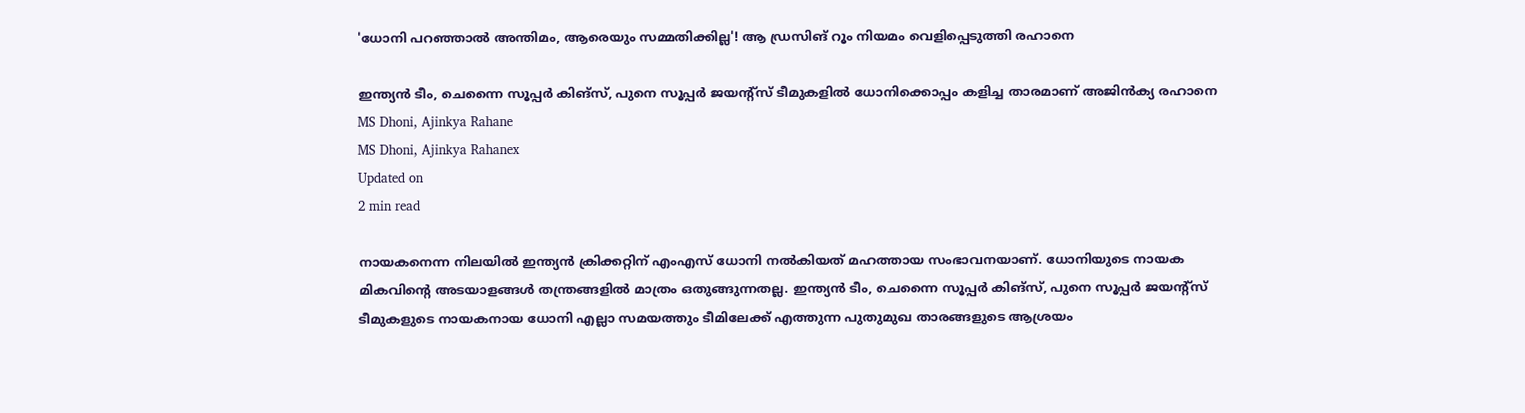'ധോനി പറഞ്ഞാൽ അന്തിമം, ആരെയും സമ്മതിക്കില്ല'! ആ ഡ്രസിങ് റൂം നിയമം വെളിപ്പെടുത്തി രഹാനെ

ഇന്ത്യൻ ടീം, ചെന്നൈ സൂപ്പർ കിങ്സ്, പുനെ സൂപ്പർ ജയന്റ്സ് ടീമുകളിൽ ധോനിക്കൊപ്പം കളിച്ച താരമാണ് അജിൻക്യ രഹാനെ
MS Dhoni, Ajinkya Rahane
MS Dhoni, Ajinkya Rahanex
Updated on
2 min read

നായകനെന്ന നിലയിൽ ഇന്ത്യൻ ക്രിക്കറ്റിന് എംഎസ് ധോനി നൽകിയത് മഹത്തായ സംഭാവനയാണ്. ധോനിയുടെ നായക മികവിന്റെ അടയാളങ്ങൾ തന്ത്രങ്ങളിൽ മാത്രം ഒതുങ്ങുന്നതല്ല. ഇന്ത്യൻ ടീം, ചെന്നൈ സൂപ്പർ കിങ്സ്, പുനെ സൂപ്പർ ജയന്റ്സ് ടീമുകളുടെ നായകനായ ധോനി എല്ലാ സമയത്തും ടീമിലേക്ക് എത്തുന്ന പുതുമുഖ താരങ്ങളുടെ ആശ്രയം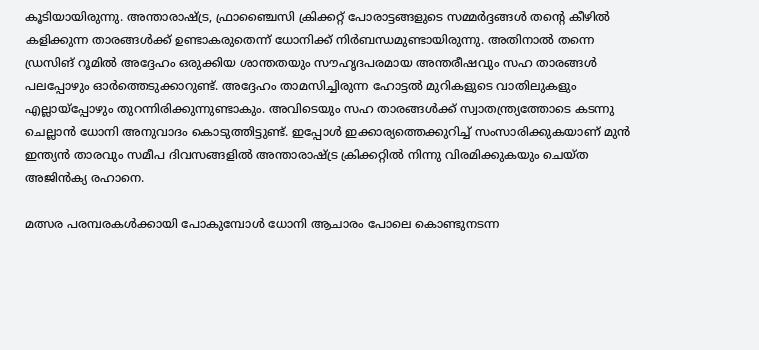കൂടിയായിരുന്നു. അന്താരാഷ്ട്ര, ഫ്രാഞ്ചൈസി ക്രിക്കറ്റ് പോരാട്ടങ്ങളുടെ സമ്മർദ്ദങ്ങൾ തന്റെ കീഴിൽ കളിക്കുന്ന താരങ്ങൾക്ക് ഉണ്ടാകരുതെന്ന് ധോനിക്ക് നിർബന്ധമുണ്ടായിരുന്നു. അതിനാൽ തന്നെ ഡ്രസിങ് റൂമിൽ അദ്ദേഹം ഒരുക്കിയ ശാന്തതയും സൗഹൃദപരമായ അന്തരീഷവും സഹ താരങ്ങൾ പലപ്പോഴും ഓർത്തെടുക്കാറുണ്ട്. അദ്ദേഹം താമസിച്ചിരുന്ന ഹോട്ടൽ മുറികളുടെ വാതിലുകളും എല്ലായ്പ്പോഴും തുറന്നിരിക്കുന്നുണ്ടാകും. അവിടെയും സഹ താരങ്ങൾക്ക് സ്വാതന്ത്ര്യത്തോടെ കടന്നു ചെല്ലാൻ ധോനി അനുവാദം കൊടുത്തിട്ടുണ്ട്. ഇപ്പോൾ ഇക്കാര്യത്തെക്കുറിച്ച് സംസാരിക്കുകയാണ് മുൻ ഇന്ത്യൻ താരവും സമീപ ദിവസങ്ങളിൽ അന്താരാഷ്ട്ര ക്രിക്കറ്റിൽ നിന്നു വിരമിക്കുകയും ചെയ്ത അജിൻക്യ രഹാനെ.

മത്സര പരമ്പരകൾക്കായി പോകുമ്പോൾ ധോനി ആചാരം പോലെ കൊണ്ടുനടന്ന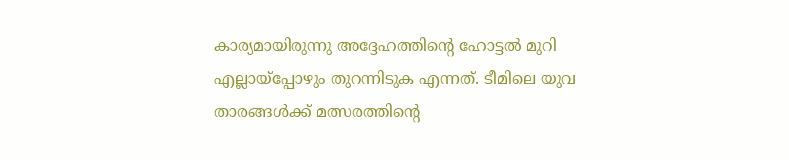കാര്യമായിരുന്നു അദ്ദേഹത്തിന്റെ ഹോട്ടൽ മുറി എല്ലായ്പ്പോഴും തുറന്നിടുക എന്നത്. ടീമിലെ യുവ താരങ്ങൾക്ക് മത്സരത്തിന്റെ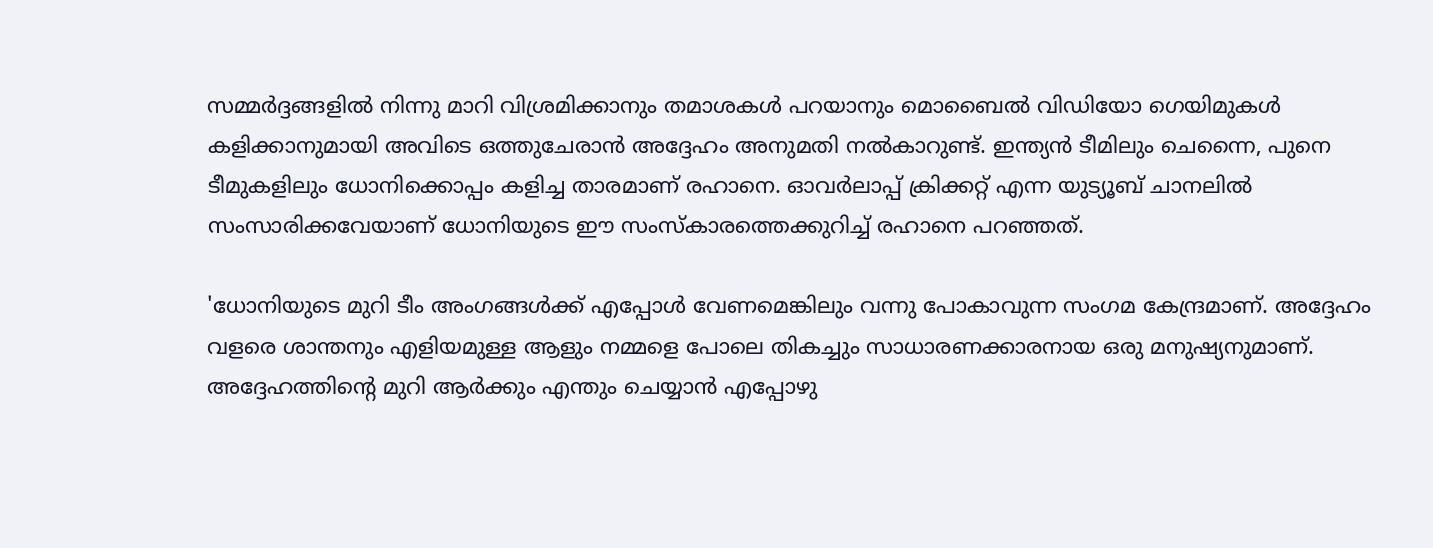സമ്മർദ്ദങ്ങളിൽ നിന്നു മാറി വിശ്രമിക്കാനും തമാശകൾ പറയാനും മൊബൈൽ വിഡിയോ ഗെയിമുകൾ കളിക്കാനുമായി അവിടെ ഒത്തുചേരാൻ അദ്ദേഹം അനുമതി നൽകാറുണ്ട്. ഇന്ത്യൻ ടീമിലും ചെന്നൈ, പുനെ ടീമുകളിലും ധോനിക്കൊപ്പം കളിച്ച താരമാണ് രഹാനെ. ഓവർലാപ്പ് ക്രിക്കറ്റ് എന്ന യുട്യൂബ് ചാനലിൽ സംസാരിക്കവേയാണ് ധോനിയുടെ ഈ സംസ്കാരത്തെക്കുറിച്ച് രഹാനെ പറഞ്ഞത്.

'ധോനിയുടെ മുറി ടീം അംഗങ്ങൾക്ക് എപ്പോൾ വേണമെങ്കിലും വന്നു പോകാവുന്ന സംഗമ കേന്ദ്രമാണ്. അദ്ദേഹം വളരെ ശാന്തനും എളിയമുള്ള ആളും നമ്മളെ പോലെ തികച്ചും സാധാരണക്കാരനായ ഒരു മനുഷ്യനുമാണ്. അദ്ദേഹത്തിന്റെ മുറി ആർക്കും എന്തും ചെയ്യാൻ എപ്പോഴു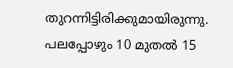തുറന്നിട്ടിരിക്കുമായിരുന്നു. പലപ്പോഴും 10 മുതൽ 15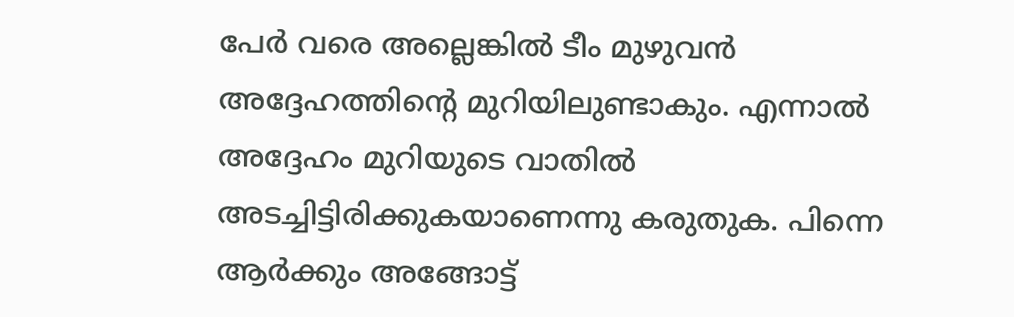പേർ വരെ അല്ലെങ്കിൽ ടീം മുഴുവൻ അദ്ദേഹത്തിന്റെ മുറിയിലുണ്ടാകും. എന്നാൽ അദ്ദേഹം മുറിയുടെ വാതിൽ അടച്ചിട്ടിരിക്കുകയാണെന്നു കരുതുക. പിന്നെ ആർക്കും അങ്ങോട്ട്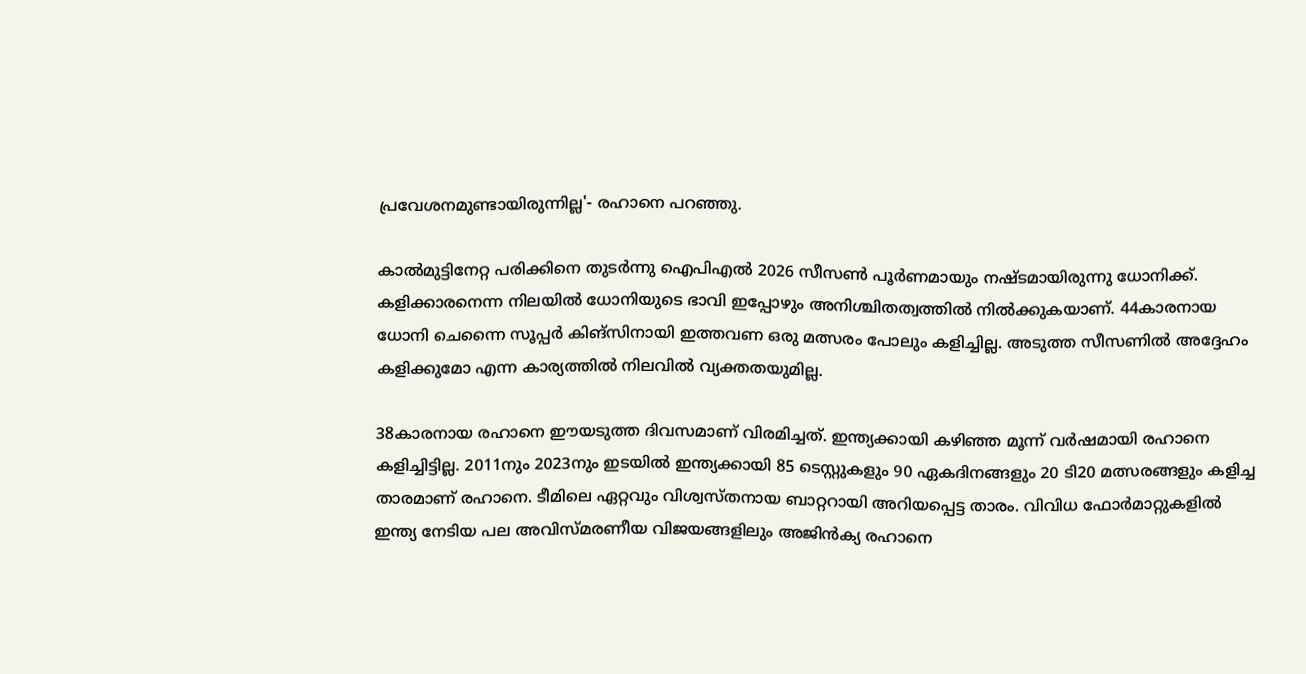പ്രവേശനമുണ്ടായിരുന്നില്ല'- രഹാനെ പറഞ്ഞു.

കാൽമുട്ടിനേറ്റ പരിക്കിനെ തുടർന്നു ഐപിഎൽ 2026 സീസൺ പൂർണമായും നഷ്ടമായിരുന്നു ധോനിക്ക്. കളിക്കാരനെന്ന നിലയിൽ ധോനിയുടെ ഭാവി ഇപ്പോഴും അനിശ്ചിതത്വത്തിൽ നിൽക്കുകയാണ്. 44കാരനായ ധോനി ചെന്നൈ സൂപ്പർ കിങ്സിനായി ഇത്തവണ ഒരു മത്സരം പോലും കളിച്ചില്ല. അടുത്ത സീസണിൽ അദ്ദേഹം കളിക്കുമോ എന്ന കാര്യത്തിൽ നിലവിൽ വ്യക്തതയുമില്ല.

38കാരനായ രഹാനെ ഈയടുത്ത ദിവസമാണ് വിരമിച്ചത്. ഇന്ത്യക്കായി കഴിഞ്ഞ മൂന്ന് വർഷമായി രഹാനെ കളിച്ചിട്ടില്ല. 2011നും 2023നും ഇടയിൽ ഇന്ത്യക്കായി 85 ടെസ്റ്റുകളും 90 ഏകദിനങ്ങളും 20 ടി20 മത്സരങ്ങളും കളിച്ച താരമാണ് രഹാനെ. ടീമിലെ ഏറ്റവും വിശ്വസ്തനായ ബാറ്ററായി അറിയപ്പെട്ട താരം. വിവിധ ഫോർമാറ്റുകളിൽ ഇന്ത്യ നേടിയ പല അവിസ്മരണീയ വിജയങ്ങളിലും അജിൻക്യ രഹാനെ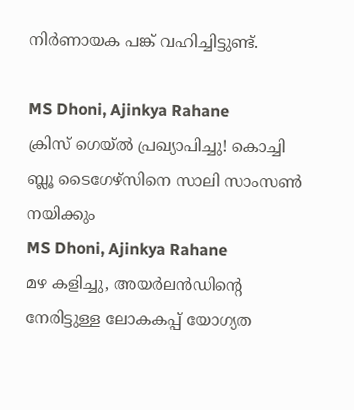നിർണായക പങ്ക് വഹിച്ചിട്ടുണ്ട്.

MS Dhoni, Ajinkya Rahane
ക്രിസ് ഗെയ്ൽ പ്രഖ്യാപിച്ചു! കൊച്ചി ബ്ലൂ ടൈഗേഴ്സിനെ സാലി സാംസൺ നയിക്കും
MS Dhoni, Ajinkya Rahane
മഴ കളിച്ചു, അയർലൻഡിന്റെ നേരിട്ടുള്ള ലോകകപ്പ് യോഗ്യത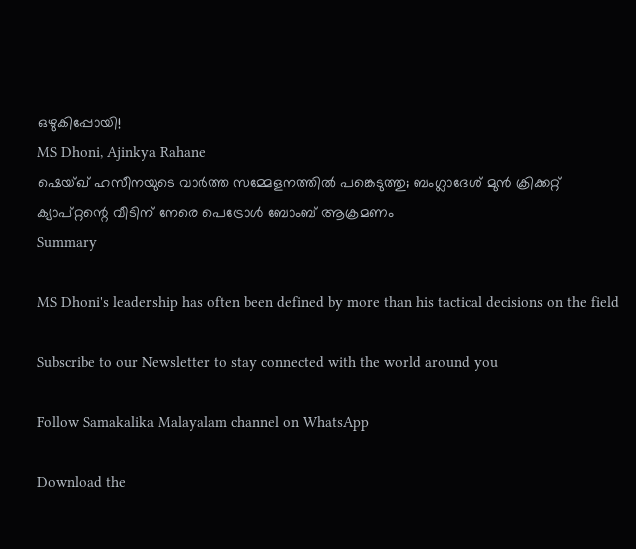ഒഴുകിപ്പോയി!
MS Dhoni, Ajinkya Rahane
ഷെയ്ഖ് ഹസീനയുടെ വാര്‍ത്ത സമ്മേളനത്തില്‍ പങ്കെടുത്തു; ബംഗ്ലാദേശ് മുന്‍ ക്രിക്കറ്റ് ക്യാപ്റ്റന്റെ വീടിന് നേരെ പെട്രോള്‍ ബോംബ് ആക്രമണം
Summary

MS Dhoni's leadership has often been defined by more than his tactical decisions on the field

Subscribe to our Newsletter to stay connected with the world around you

Follow Samakalika Malayalam channel on WhatsApp

Download the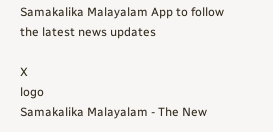Samakalika Malayalam App to follow the latest news updates

X
logo
Samakalika Malayalam - The New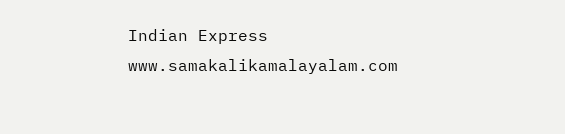Indian Express
www.samakalikamalayalam.com